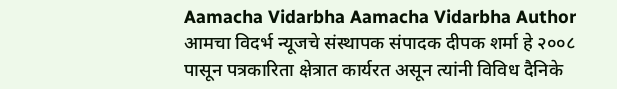Aamacha Vidarbha Aamacha Vidarbha Author आमचा विदर्भ न्यूजचे संस्थापक संपादक दीपक शर्मा हे २००८ पासून पत्रकारिता क्षेत्रात कार्यरत असून त्यांनी विविध दैनिके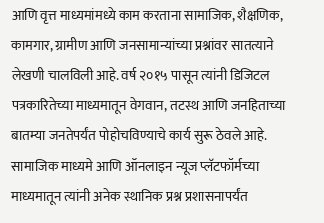आणि वृत्त माध्यमांमध्ये काम करताना सामाजिक, शैक्षणिक, कामगार, ग्रामीण आणि जनसामान्यांच्या प्रश्नांवर सातत्याने लेखणी चालविली आहे. वर्ष २०१५ पासून त्यांनी डिजिटल पत्रकारितेच्या माध्यमातून वेगवान, तटस्थ आणि जनहिताच्या बातम्या जनतेपर्यंत पोहोचविण्याचे कार्य सुरू ठेवले आहे. सामाजिक माध्यमे आणि ऑनलाइन न्यूज प्लॅटफॉर्मच्या माध्यमातून त्यांनी अनेक स्थानिक प्रश्न प्रशासनापर्यंत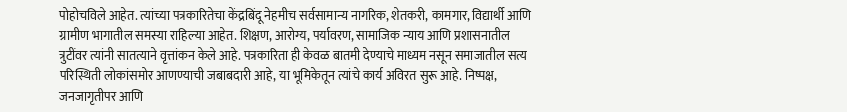पोहोचविले आहेत. त्यांच्या पत्रकारितेचा केंद्रबिंदू नेहमीच सर्वसामान्य नागरिक, शेतकरी, कामगार, विद्यार्थी आणि ग्रामीण भागातील समस्या राहिल्या आहेत. शिक्षण, आरोग्य, पर्यावरण, सामाजिक न्याय आणि प्रशासनातील त्रुटींवर त्यांनी सातत्याने वृत्तांकन केले आहे. पत्रकारिता ही केवळ बातमी देण्याचे माध्यम नसून समाजातील सत्य परिस्थिती लोकांसमोर आणण्याची जबाबदारी आहे, या भूमिकेतून त्यांचे कार्य अविरत सुरू आहे. निष्पक्ष, जनजागृतीपर आणि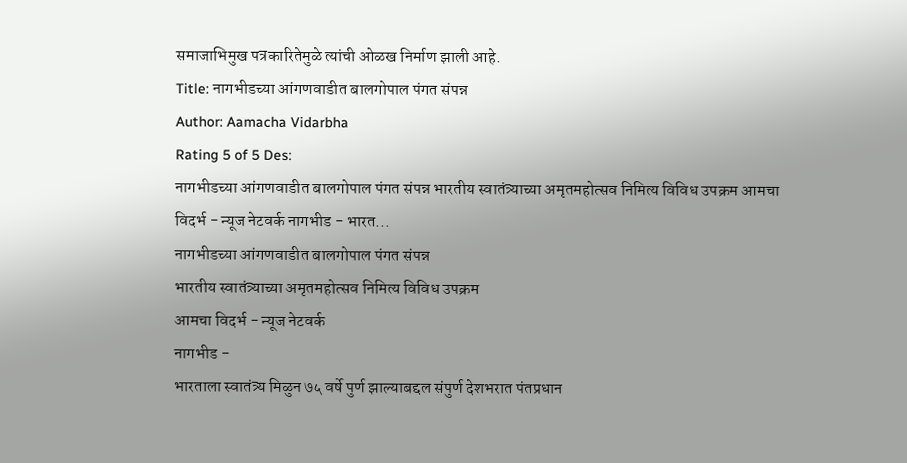समाजाभिमुख पत्रकारितेमुळे त्यांची ओळख निर्माण झाली आहे.
Title: नागभीडच्या आंगणवाडीत बालगोपाल पंगत संपन्न
Author: Aamacha Vidarbha
Rating 5 of 5 Des:
नागभीडच्या आंगणवाडीत बालगोपाल पंगत संपन्न भारतीय स्वातंत्र्याच्या अमृतमहोत्सव निमित्य विविध उपक्रम आमचा विदर्भ - न्यूज नेटवर्क नागभीड - भारत...
नागभीडच्या आंगणवाडीत बालगोपाल पंगत संपन्न
भारतीय स्वातंत्र्याच्या अमृतमहोत्सव निमित्य विविध उपक्रम
आमचा विदर्भ - न्यूज नेटवर्क
नागभीड -
भारताला स्वातंत्र्य मिळुन ७५ वर्षे पुर्ण झाल्याबद्दल संपुर्ण देशभरात पंतप्रधान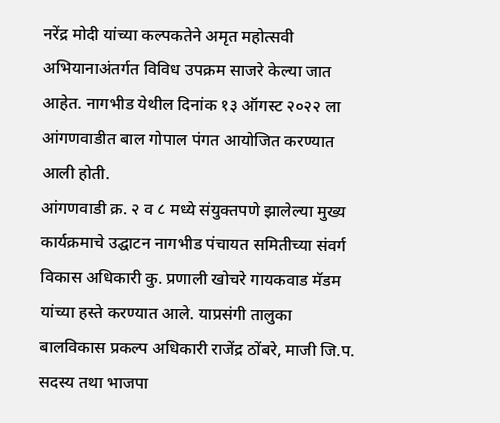नरेंद्र मोदी यांच्या कल्पकतेने अमृत महोत्सवी अभियानाअंतर्गत विविध उपक्रम साजरे केल्या जात आहेत. नागभीड येथील दिनांक १३ ऑगस्ट २०२२ ला आंगणवाडीत बाल गोपाल पंगत आयोजित करण्यात आली होती.
आंगणवाडी क्र. २ व ८ मध्ये संयुक्तपणे झालेल्या मुख्य कार्यक्रमाचे उद्घाटन नागभीड पंचायत समितीच्या संवर्ग विकास अधिकारी कु. प्रणाली खोचरे गायकवाड मॅडम यांच्या हस्ते करण्यात आले. याप्रसंगी तालुका बालविकास प्रकल्प अधिकारी राजेंद्र ठोंबरे, माजी जि.प. सदस्य तथा भाजपा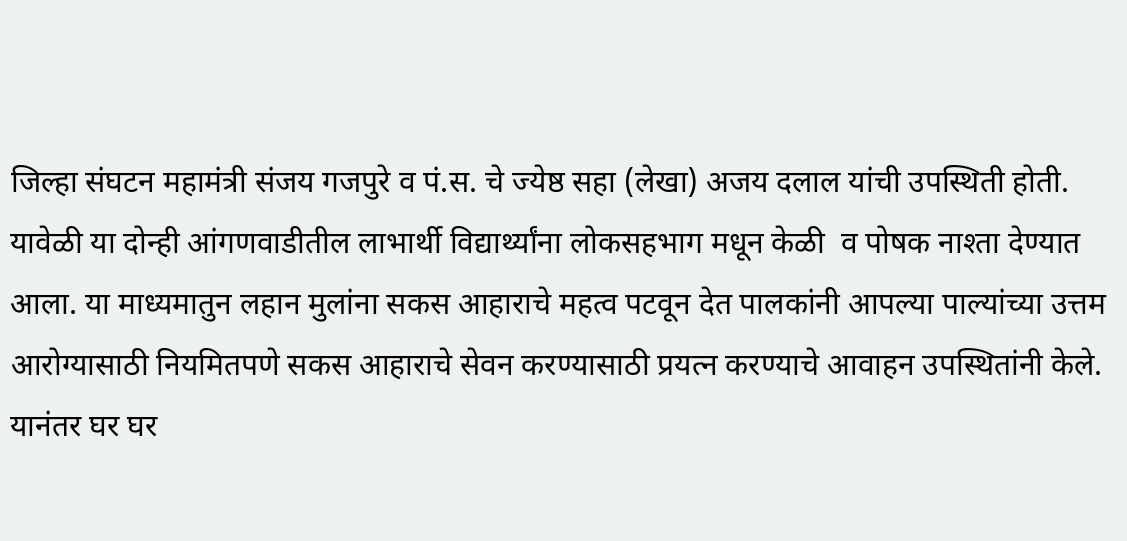जिल्हा संघटन महामंत्री संजय गजपुरे व पं.स. चे ज्येष्ठ सहा (लेखा) अजय दलाल यांची उपस्थिती होती. यावेळी या दोन्ही आंगणवाडीतील लाभार्थी विद्यार्थ्यांना लोकसहभाग मधून केळी  व पोषक नाश्ता देण्यात आला. या माध्यमातुन लहान मुलांना सकस आहाराचे महत्व पटवून देत पालकांनी आपल्या पाल्यांच्या उत्तम आरोग्यासाठी नियमितपणे सकस आहाराचे सेवन करण्यासाठी प्रयत्न करण्याचे आवाहन उपस्थितांनी केले.
यानंतर घर घर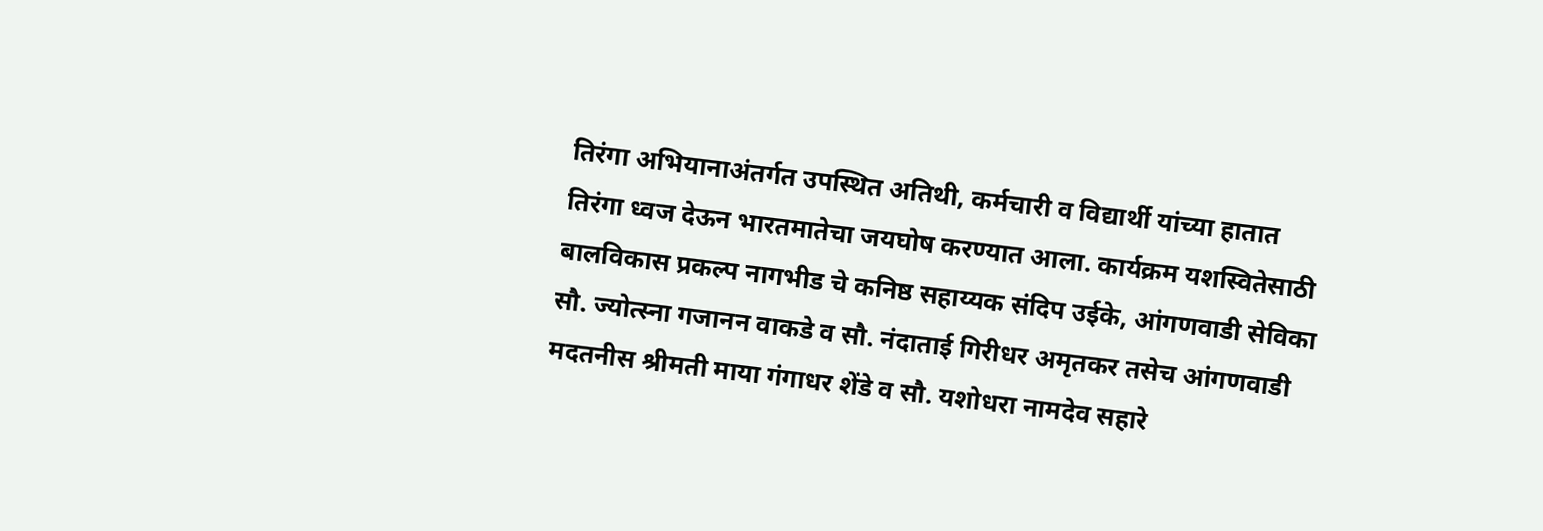तिरंगा अभियानाअंतर्गत उपस्थित अतिथी, कर्मचारी व विद्यार्थी यांच्या हातात तिरंगा ध्वज देऊन भारतमातेचा जयघोष करण्यात आला. कार्यक्रम यशस्वितेसाठी बालविकास प्रकल्प नागभीड चे कनिष्ठ सहाय्यक संदिप उईके, आंगणवाडी सेविका सौ. ज्योत्स्ना गजानन वाकडे व सौ. नंदाताई गिरीधर अमृतकर तसेच आंगणवाडी मदतनीस श्रीमती माया गंगाधर शेंडे व सौ. यशोधरा नामदेव सहारे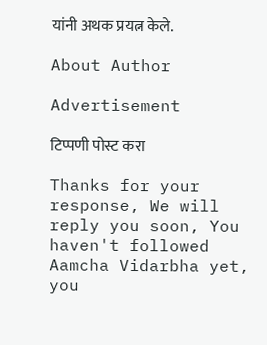यांनी अथक प्रयत्न केले.

About Author

Advertisement

टिप्पणी पोस्ट करा

Thanks for your response, We will reply you soon, You haven't followed Aamcha Vidarbha yet, you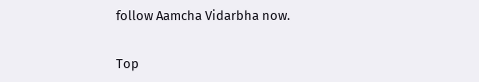follow Aamcha Vidarbha now.


Top